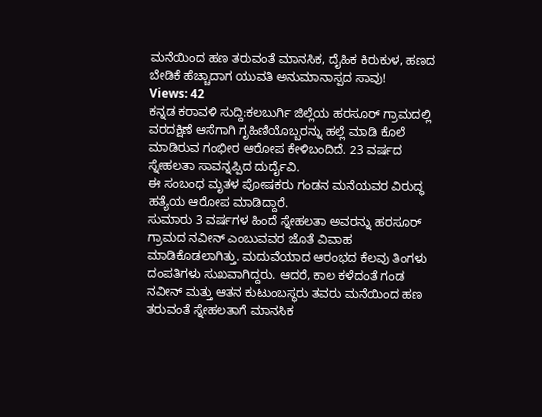ಮನೆಯಿಂದ ಹಣ ತರುವಂತೆ ಮಾನಸಿಕ, ದೈಹಿಕ ಕಿರುಕುಳ, ಹಣದ ಬೇಡಿಕೆ ಹೆಚ್ಚಾದಾಗ ಯುವತಿ ಅನುಮಾನಾಸ್ಪದ ಸಾವು!
Views: 42
ಕನ್ನಡ ಕರಾವಳಿ ಸುದ್ದಿ:ಕಲಬುರ್ಗಿ ಜಿಲ್ಲೆಯ ಹರಸೂರ್ ಗ್ರಾಮದಲ್ಲಿ ವರದಕ್ಷಿಣೆ ಆಸೆಗಾಗಿ ಗೃಹಿಣಿಯೊಬ್ಬರನ್ನು ಹಲ್ಲೆ ಮಾಡಿ ಕೊಲೆ ಮಾಡಿರುವ ಗಂಭೀರ ಆರೋಪ ಕೇಳಿಬಂದಿದೆ. 23 ವರ್ಷದ ಸ್ನೇಹಲತಾ ಸಾವನ್ನಪ್ಪಿದ ದುರ್ದೈವಿ.
ಈ ಸಂಬಂಧ ಮೃತಳ ಪೋಷಕರು ಗಂಡನ ಮನೆಯವರ ವಿರುದ್ಧ ಹತ್ಯೆಯ ಆರೋಪ ಮಾಡಿದ್ದಾರೆ.
ಸುಮಾರು 3 ವರ್ಷಗಳ ಹಿಂದೆ ಸ್ನೇಹಲತಾ ಅವರನ್ನು ಹರಸೂರ್ ಗ್ರಾಮದ ನವೀನ್ ಎಂಬುವವರ ಜೊತೆ ವಿವಾಹ ಮಾಡಿಕೊಡಲಾಗಿತ್ತು. ಮದುವೆಯಾದ ಆರಂಭದ ಕೆಲವು ತಿಂಗಳು ದಂಪತಿಗಳು ಸುಖವಾಗಿದ್ದರು. ಆದರೆ, ಕಾಲ ಕಳೆದಂತೆ ಗಂಡ ನವೀನ್ ಮತ್ತು ಆತನ ಕುಟುಂಬಸ್ಥರು ತವರು ಮನೆಯಿಂದ ಹಣ ತರುವಂತೆ ಸ್ನೇಹಲತಾಗೆ ಮಾನಸಿಕ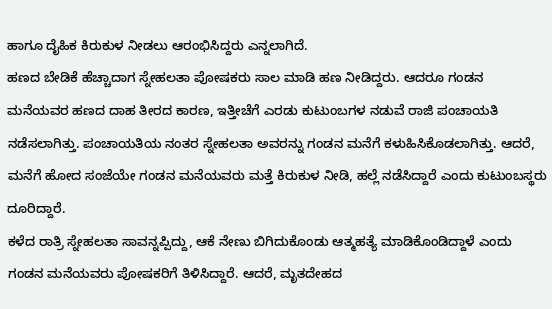ಹಾಗೂ ದೈಹಿಕ ಕಿರುಕುಳ ನೀಡಲು ಆರಂಭಿಸಿದ್ದರು ಎನ್ನಲಾಗಿದೆ.
ಹಣದ ಬೇಡಿಕೆ ಹೆಚ್ಚಾದಾಗ ಸ್ನೇಹಲತಾ ಪೋಷಕರು ಸಾಲ ಮಾಡಿ ಹಣ ನೀಡಿದ್ದರು. ಆದರೂ ಗಂಡನ ಮನೆಯವರ ಹಣದ ದಾಹ ತೀರದ ಕಾರಣ, ಇತ್ತೀಚೆಗೆ ಎರಡು ಕುಟುಂಬಗಳ ನಡುವೆ ರಾಜಿ ಪಂಚಾಯತಿ ನಡೆಸಲಾಗಿತ್ತು. ಪಂಚಾಯತಿಯ ನಂತರ ಸ್ನೇಹಲತಾ ಅವರನ್ನು ಗಂಡನ ಮನೆಗೆ ಕಳುಹಿಸಿಕೊಡಲಾಗಿತ್ತು. ಆದರೆ, ಮನೆಗೆ ಹೋದ ಸಂಜೆಯೇ ಗಂಡನ ಮನೆಯವರು ಮತ್ತೆ ಕಿರುಕುಳ ನೀಡಿ, ಹಲ್ಲೆ ನಡೆಸಿದ್ದಾರೆ ಎಂದು ಕುಟುಂಬಸ್ಥರು ದೂರಿದ್ದಾರೆ.
ಕಳೆದ ರಾತ್ರಿ ಸ್ನೇಹಲತಾ ಸಾವನ್ನಪ್ಪಿದ್ದು, ಆಕೆ ನೇಣು ಬಿಗಿದುಕೊಂಡು ಆತ್ಮಹತ್ಯೆ ಮಾಡಿಕೊಂಡಿದ್ದಾಳೆ ಎಂದು ಗಂಡನ ಮನೆಯವರು ಪೋಷಕರಿಗೆ ತಿಳಿಸಿದ್ದಾರೆ. ಆದರೆ, ಮೃತದೇಹದ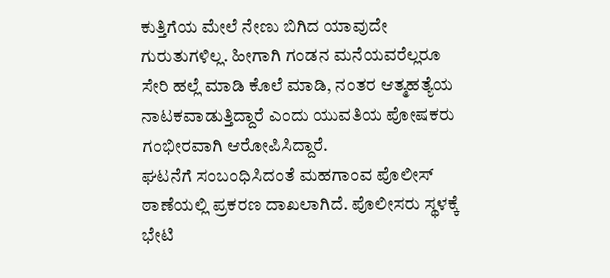ಕುತ್ತಿಗೆಯ ಮೇಲೆ ನೇಣು ಬಿಗಿದ ಯಾವುದೇ ಗುರುತುಗಳಿಲ್ಲ. ಹೀಗಾಗಿ ಗಂಡನ ಮನೆಯವರೆಲ್ಲರೂ ಸೇರಿ ಹಲ್ಲೆ ಮಾಡಿ ಕೊಲೆ ಮಾಡಿ, ನಂತರ ಆತ್ಮಹತ್ಯೆಯ ನಾಟಕವಾಡುತ್ತಿದ್ದಾರೆ ಎಂದು ಯುವತಿಯ ಪೋಷಕರು ಗಂಭೀರವಾಗಿ ಆರೋಪಿಸಿದ್ದಾರೆ.
ಘಟನೆಗೆ ಸಂಬಂಧಿಸಿದಂತೆ ಮಹಗಾಂವ ಪೊಲೀಸ್ ಠಾಣೆಯಲ್ಲಿ ಪ್ರಕರಣ ದಾಖಲಾಗಿದೆ. ಪೊಲೀಸರು ಸ್ಥಳಕ್ಕೆ ಭೇಟಿ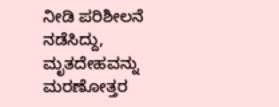ನೀಡಿ ಪರಿಶೀಲನೆ ನಡೆಸಿದ್ದು, ಮೃತದೇಹವನ್ನು ಮರಣೋತ್ತರ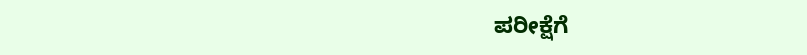ಪರೀಕ್ಷೆಗೆ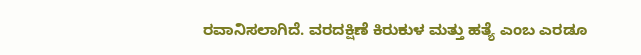ರವಾನಿಸಲಾಗಿದೆ. ವರದಕ್ಷಿಣೆ ಕಿರುಕುಳ ಮತ್ತು ಹತ್ಯೆ ಎಂಬ ಎರಡೂ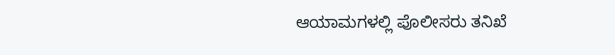ಆಯಾಮಗಳಲ್ಲಿ ಪೊಲೀಸರು ತನಿಖೆ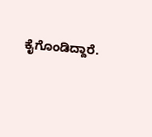ಕೈಗೊಂಡಿದ್ದಾರೆ.